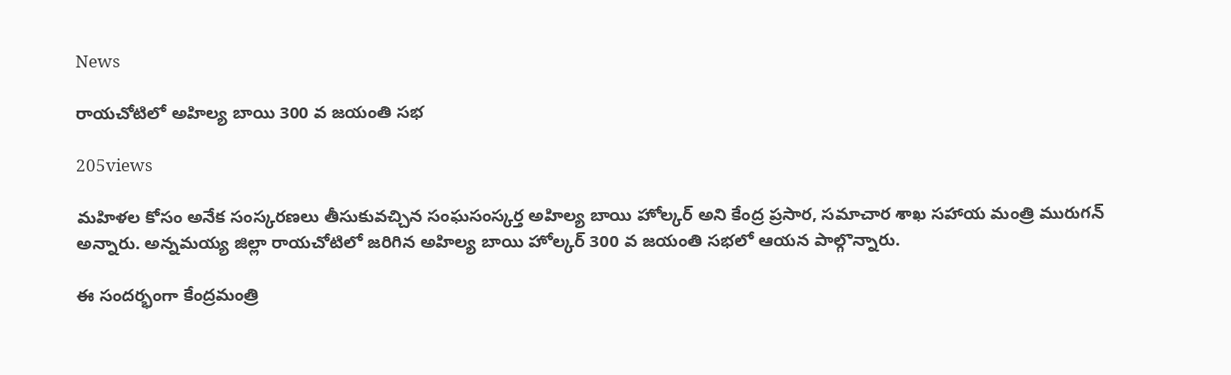News

రాయచోటిలో అహిల్య బాయి 300 వ జయంతి సభ

205views

మహిళల కోసం అనేక సంస్కరణలు తీసుకువచ్చిన సంఘసంస్కర్త అహిల్య బాయి హోల్కర్ అని కేంద్ర ప్రసార, సమాచార శాఖ సహాయ మంత్రి మురుగన్ అన్నారు. అన్నమయ్య జిల్లా రాయచోటిలో జరిగిన అహిల్య బాయి హోల్కర్ 300 వ జయంతి సభలో ఆయన పాల్గొన్నారు.

ఈ సందర్భంగా కేంద్రమంత్రి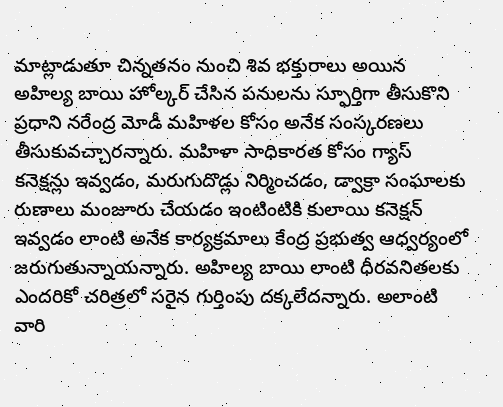మాట్లాడుతూ చిన్నతనం నుంచి శివ భక్తురాలు అయిన అహిల్య బాయి హోల్కర్ చేసిన పనులను స్ఫూర్తిగా తీసుకొని ప్రధాని నరేంద్ర మోడీ మహిళల కోసం అనేక సంస్కరణలు తీసుకువచ్చారన్నారు. మహిళా సాధికారత కోసం గ్యాస్ కనెక్షన్లు ఇవ్వడం, మరుగుదొడ్లు నిర్మించడం, డ్వాక్రా సంఘాలకు రుణాలు మంజూరు చేయడం ఇంటింటికి కులాయి కనెక్షన్ ఇవ్వడం లాంటి అనేక కార్యక్రమాలు కేంద్ర ప్రభుత్వ ఆధ్వర్యంలో జరుగుతున్నాయన్నారు. అహిల్య బాయి లాంటి ధీరవనితలకు ఎందరికో చరిత్రలో సరైన గుర్తింపు దక్కలేదన్నారు. అలాంటి వారి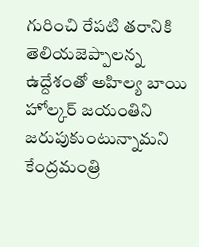గురించి రేపటి తరానికి తెలియజెప్పాలన్న ఉద్దేశంతో అహిల్య బాయి హోల్కర్ జయంతిని జరుపుకుంటున్నామని కేంద్రమంత్రి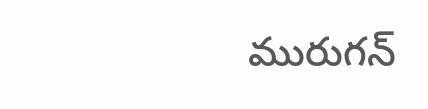మురుగన్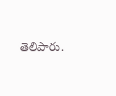తెలిపారు.